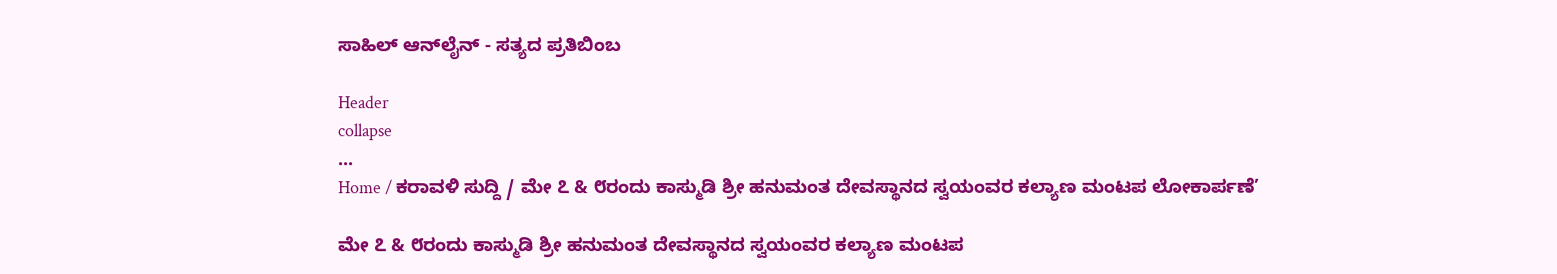ಸಾಹಿಲ್ ಆನ್‌ಲೈನ್ - ಸತ್ಯದ ಪ್ರತಿಬಿಂಬ

Header
collapse
...
Home / ಕರಾವಳಿ ಸುದ್ದಿ / ಮೇ ೭ & ೮ರಂದು ಕಾಸ್ಮುಡಿ ಶ್ರೀ ಹನುಮಂತ ದೇವಸ್ಥಾನದ ಸ್ವಯಂವರ ಕಲ್ಯಾಣ ಮಂಟಪ ಲೋಕಾರ್ಪಣೆ’

ಮೇ ೭ & ೮ರಂದು ಕಾಸ್ಮುಡಿ ಶ್ರೀ ಹನುಮಂತ ದೇವಸ್ಥಾನದ ಸ್ವಯಂವರ ಕಲ್ಯಾಣ ಮಂಟಪ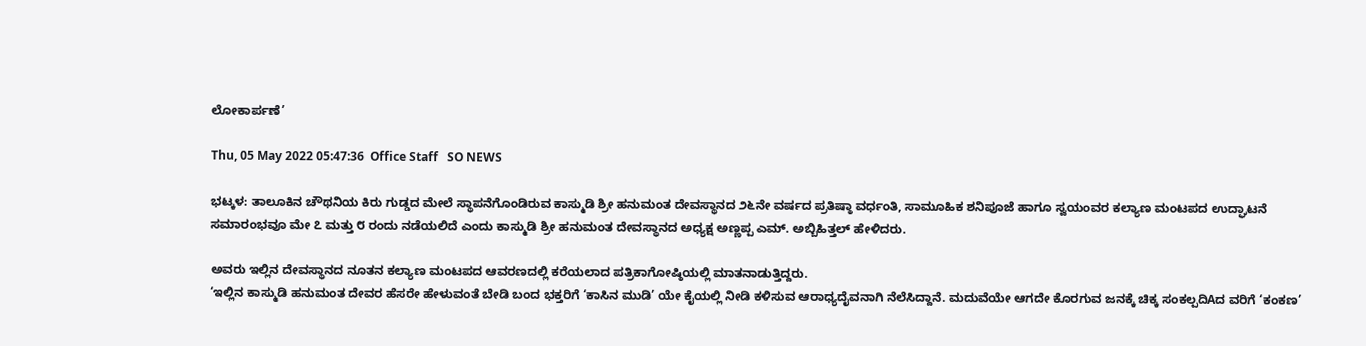ಲೋಕಾರ್ಪಣೆ’

Thu, 05 May 2022 05:47:36  Office Staff   SO NEWS

ಭಟ್ಕಳ: ತಾಲೂಕಿನ ಚೌಥನಿಯ ಕಿರು ಗುಡ್ಡದ ಮೇಲೆ ಸ್ಥಾಪನೆಗೊಂಡಿರುವ ಕಾಸ್ಮುಡಿ ಶ್ರೀ ಹನುಮಂತ ದೇವಸ್ಥಾನದ ೨೬ನೇ ವರ್ಷದ ಪ್ರತಿಷ್ಠಾ ವರ್ಧಂತಿ, ಸಾಮೂಹಿಕ ಶನಿಪೂಜೆ ಹಾಗೂ ಸ್ವಯಂವರ ಕಲ್ಯಾಣ ಮಂಟಪದ ಉದ್ಘಾಟನೆ ಸಮಾರಂಭವೂ ಮೇ ೭ ಮತ್ತು ೮ ರಂದು ನಡೆಯಲಿದೆ ಎಂದು ಕಾಸ್ಮುಡಿ ಶ್ರೀ ಹನುಮಂತ ದೇವಸ್ಥಾನದ ಅಧ್ಯಕ್ಷ ಅಣ್ಣಪ್ಪ ಎಮ್. ಅಬ್ಬಿಹಿತ್ತಲ್ ಹೇಳಿದರು.

ಅವರು ಇಲ್ಲಿನ ದೇವಸ್ಥಾನದ ನೂತನ ಕಲ್ಯಾಣ ಮಂಟಪದ ಆವರಣದಲ್ಲಿ ಕರೆಯಲಾದ ಪತ್ರಿಕಾಗೋಷ್ಠಿಯಲ್ಲಿ ಮಾತನಾಡುತ್ತಿದ್ದರು.
‘ಇಲ್ಲಿನ ಕಾಸ್ಮುಡಿ ಹನುಮಂತ ದೇವರ ಹೆಸರೇ ಹೇಳುವಂತೆ ಬೇಡಿ ಬಂದ ಭಕ್ತರಿಗೆ ‘ಕಾಸಿನ ಮುಡಿ’ ಯೇ ಕೈಯಲ್ಲಿ ನೀಡಿ ಕಳಿಸುವ ಆರಾಧ್ಯದೈವನಾಗಿ ನೆಲೆಸಿದ್ದಾನೆ. ಮದುವೆಯೇ ಆಗದೇ ಕೊರಗುವ ಜನಕ್ಕೆ ಚಿಕ್ಕ ಸಂಕಲ್ಪದಿAದ ವರಿಗೆ ‘ಕಂಕಣ’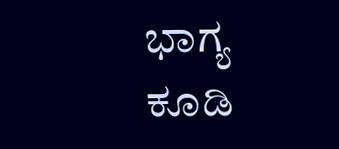ಭಾಗ್ಯ ಕೂಡಿ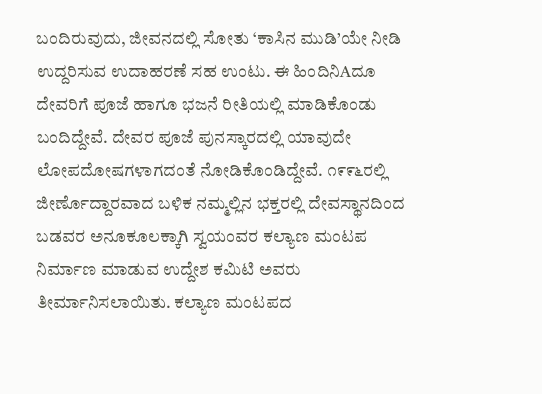ಬಂದಿರುವುದು, ಜೀವನದಲ್ಲಿ ಸೋತು ‘ಕಾಸಿನ ಮುಡಿ’ಯೇ ನೀಡಿ ಉದ್ದರಿಸುವ ಉದಾಹರಣೆ ಸಹ ಉಂಟು. ಈ ಹಿಂದಿನಿAದೂ ದೇವರಿಗೆ ಪೂಜೆ ಹಾಗೂ ಭಜನೆ ರೀತಿಯಲ್ಲಿ ಮಾಡಿಕೊಂಡು ಬಂದಿದ್ದೇವೆ. ದೇವರ ಪೂಜೆ ಪುನಸ್ಕಾರದಲ್ಲಿ ಯಾವುದೇ ಲೋಪದೋಷಗಳಾಗದಂತೆ ನೋಡಿಕೊಂಡಿದ್ದೇವೆ. ೧೯೯೬ರಲ್ಲಿ ಜೀರ್ಣೊದ್ದಾರವಾದ ಬಳಿಕ ನಮ್ಮಲ್ಲಿನ ಭಕ್ತರಲ್ಲಿ ದೇವಸ್ಥಾನದಿಂದ ಬಡವರ ಅನೂಕೂಲಕ್ಕಾಗಿ ಸ್ವಯಂವರ ಕಲ್ಯಾಣ ಮಂಟಪ ನಿರ್ಮಾಣ ಮಾಡುವ ಉದ್ದೇಶ ಕಮಿಟಿ ಅವರು ತೀರ್ಮಾನಿಸಲಾಯಿತು. ಕಲ್ಯಾಣ ಮಂಟಪದ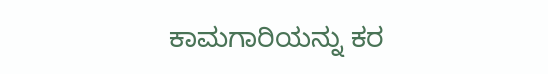ಕಾಮಗಾರಿಯನ್ನು ಕರ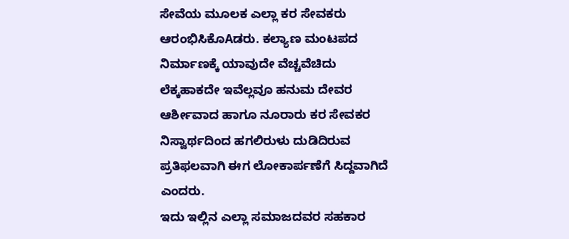ಸೇವೆಯ ಮೂಲಕ ಎಲ್ಲಾ ಕರ ಸೇವಕರು ಆರಂಭಿಸಿಕೊAಡರು. ಕಲ್ಯಾಣ ಮಂಟಪದ ನಿರ್ಮಾಣಕ್ಕೆ ಯಾವುದೇ ವೆಚ್ಚವೆಚಿದು ಲೆಕ್ಕಹಾಕದೇ ಇವೆಲ್ಲವೂ ಹನುಮ ದೇವರ ಆರ್ಶೀವಾದ ಹಾಗೂ ನೂರಾರು ಕರ ಸೇವಕರ ನಿಸ್ವಾರ್ಥದಿಂದ ಹಗಲಿರುಳು ದುಡಿದಿರುವ ಪ್ರತಿಫಲವಾಗಿ ಈಗ ಲೋಕಾರ್ಪಣೆಗೆ ಸಿದ್ದವಾಗಿದೆ ಎಂದರು.
ಇದು ಇಲ್ಲಿನ ಎಲ್ಲಾ ಸಮಾಜದವರ ಸಹಕಾರ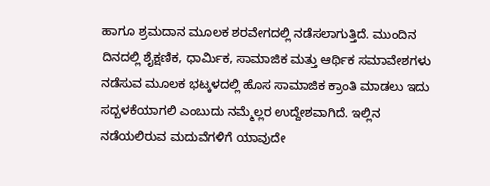ಹಾಗೂ ಶ್ರಮದಾನ ಮೂಲಕ ಶರವೇಗದಲ್ಲಿ ನಡೆಸಲಾಗುತ್ತಿದೆ. ಮುಂದಿನ ದಿನದಲ್ಲಿ ಶೈಕ್ಷಣಿಕ, ಧಾರ್ಮಿಕ, ಸಾಮಾಜಿಕ ಮತ್ತು ಆರ್ಥಿಕ ಸಮಾವೇಶಗಳು ನಡೆಸುವ ಮೂಲಕ ಭಟ್ಕಳದಲ್ಲಿ ಹೊಸ ಸಾಮಾಜಿಕ ಕ್ರಾಂತಿ ಮಾಡಲು ಇದು ಸದ್ಬಳಕೆಯಾಗಲಿ ಎಂಬುದು ನಮ್ಮೆಲ್ಲರ ಉದ್ದೇಶವಾಗಿದೆ. ಇಲ್ಲಿನ ನಡೆಯಲಿರುವ ಮದುವೆಗಳಿಗೆ ಯಾವುದೇ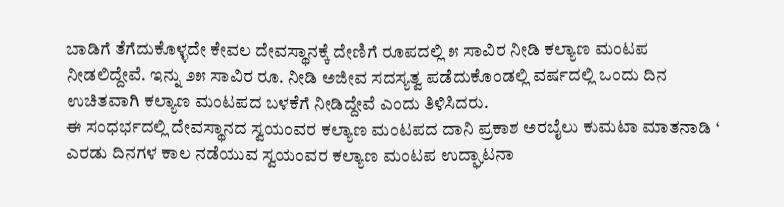ಬಾಡಿಗೆ ತೆಗೆದುಕೊಳ್ಳದೇ ಕೇವಲ ದೇವಸ್ಥಾನಕ್ಕೆ ದೇಣಿಗೆ ರೂಪದಲ್ಲಿ ೫ ಸಾವಿರ ನೀಡಿ ಕಲ್ಯಾಣ ಮಂಟಪ ನೀಡಲಿದ್ದೇವೆ. ಇನ್ನು ೨೫ ಸಾವಿರ ರೂ. ನೀಡಿ ಅಜೀವ ಸದಸ್ಯತ್ವ ಪಡೆದುಕೊಂಡಲ್ಲಿ ವರ್ಷದಲ್ಲಿ ಒಂದು ದಿನ ಉಚಿತವಾಗಿ ಕಲ್ಯಾಣ ಮಂಟಪದ ಬಳಕೆಗೆ ನೀಡಿದ್ದೇವೆ ಎಂದು ತಿಳಿಸಿದರು.
ಈ ಸಂಧರ್ಭದಲ್ಲಿ ದೇವಸ್ಥಾನದ ಸ್ವಯಂವರ ಕಲ್ಯಾಣ ಮಂಟಪದ ದಾನಿ ಪ್ರಕಾಶ ಅರಬೈಲು ಕುಮಟಾ ಮಾತನಾಡಿ ‘ ಎರಡು ದಿನಗಳ ಕಾಲ ನಡೆಯುವ ಸ್ವಯಂವರ ಕಲ್ಯಾಣ ಮಂಟಪ ಉದ್ಘಾಟನಾ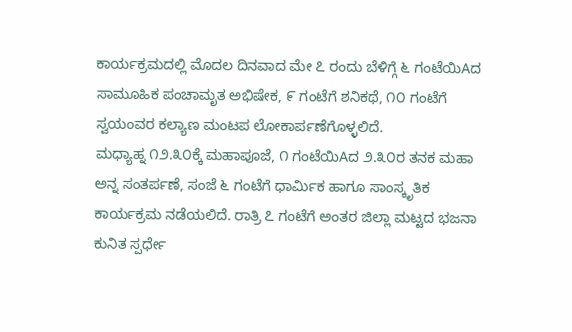ಕಾರ್ಯಕ್ರಮದಲ್ಲಿ ಮೊದಲ ದಿನವಾದ ಮೇ ೭ ರಂದು ಬೆಳಿಗ್ಗೆ ೬ ಗಂಟೆಯಿAದ ಸಾಮೂಹಿಕ ಪಂಚಾಮೃತ ಅಭಿಷೇಕ, ೯ ಗಂಟೆಗೆ ಶನಿಕಥೆ, ೧೦ ಗಂಟೆಗೆ ಸ್ವಯಂವರ ಕಲ್ಯಾಣ ಮಂಟಪ ಲೋಕಾರ್ಪಣೆಗೊಳ್ಳಲಿದೆ.
ಮಧ್ಯಾಹ್ನ ೧೨.೩೦ಕ್ಕೆ ಮಹಾಪೂಜೆ, ೧ ಗಂಟೆಯಿAದ ೨.೩೦ರ ತನಕ ಮಹಾ ಅನ್ನ ಸಂತರ್ಪಣೆ, ಸಂಜೆ ೬ ಗಂಟೆಗೆ ಧಾರ್ಮಿಕ ಹಾಗೂ ಸಾಂಸ್ಕೃತಿಕ ಕಾರ್ಯಕ್ರಮ ನಡೆಯಲಿದೆ. ರಾತ್ರಿ ೭ ಗಂಟೆಗೆ ಅಂತರ ಜಿಲ್ಲಾ ಮಟ್ಟದ ಭಜನಾ ಕುನಿತ ಸ್ಪರ್ಧೇ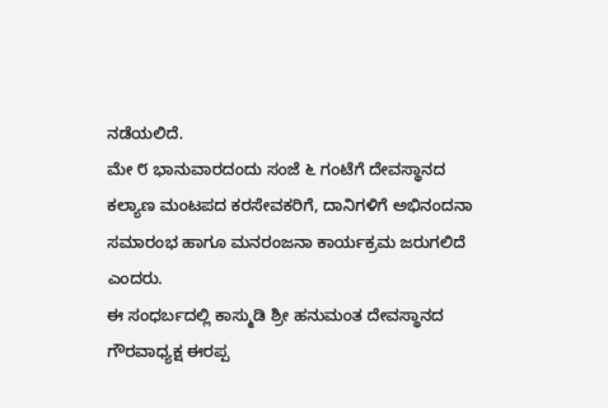ನಡೆಯಲಿದೆ.
ಮೇ ೮ ಭಾನುವಾರದಂದು ಸಂಜೆ ೬ ಗಂಟೆಗೆ ದೇವಸ್ಥಾನದ ಕಲ್ಯಾಣ ಮಂಟಪದ ಕರಸೇವಕರಿಗೆ, ದಾನಿಗಳಿಗೆ ಅಭಿನಂದನಾ ಸಮಾರಂಭ ಹಾಗೂ ಮನರಂಜನಾ ಕಾರ್ಯಕ್ರಮ ಜರುಗಲಿದೆ ಎಂದರು.
ಈ ಸಂಧರ್ಬದಲ್ಲಿ ಕಾಸ್ಮುಡಿ ಶ್ರೀ ಹನುಮಂತ ದೇವಸ್ಥಾನದ ಗೌರವಾಧ್ಯಕ್ಷ ಈರಪ್ಪ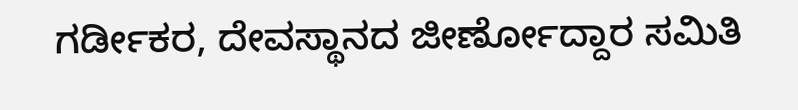ಗರ್ಡೀಕರ, ದೇವಸ್ಥಾನದ ಜೀರ್ಣೋದ್ದಾರ ಸಮಿತಿ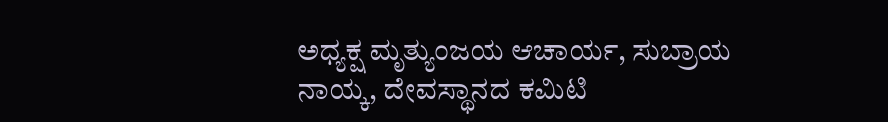ಅಧ್ಯಕ್ಷ ಮೃತ್ಯುಂಜಯ ಆಚಾರ್ಯ, ಸುಬ್ರಾಯ ನಾಯ್ಕ, ದೇವಸ್ಥಾನದ ಕಮಿಟಿ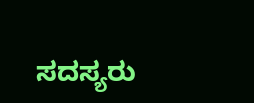ಸದಸ್ಯರು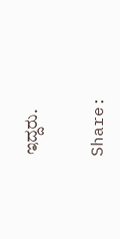ಇದ್ದರು.


Share: